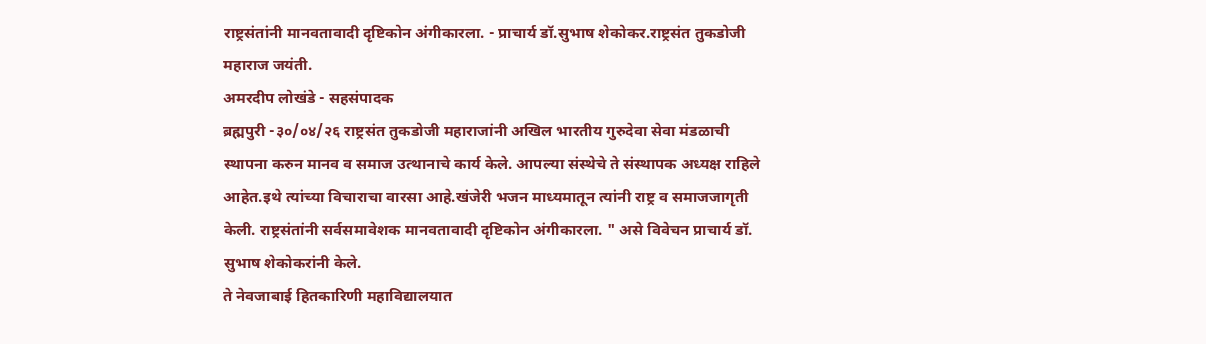राष्ट्रसंतांनी मानवतावादी दृष्टिकोन अंगीकारला. - प्राचार्य डॉ.सुभाष शेकोकर.राष्ट्रसंत तुकडोजी महाराज जयंती.
अमरदीप लोखंडे - सहसंपादक
ब्रह्मपुरी -३०/०४/२६ राष्ट्रसंत तुकडोजी महाराजांनी अखिल भारतीय गुरुदेवा सेवा मंडळाची स्थापना करुन मानव व समाज उत्थानाचे कार्य केले. आपल्या संस्थेचे ते संस्थापक अध्यक्ष राहिले आहेत.इथे त्यांच्या विचाराचा वारसा आहे.खंजेरी भजन माध्यमातून त्यांनी राष्ट्र व समाजजागृती केली. राष्ट्रसंतांनी सर्वसमावेशक मानवतावादी दृष्टिकोन अंगीकारला. " असे विवेचन प्राचार्य डॉ. सुभाष शेकोकरांनी केले.
ते नेवजाबाई हितकारिणी महाविद्यालयात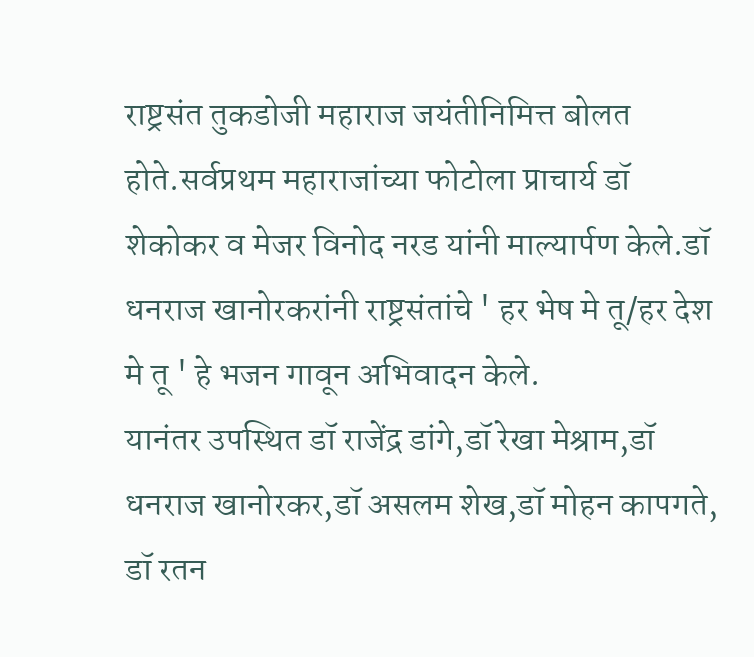राष्ट्रसंत तुकडोजी महाराज जयंतीनिमित्त बोलत होते.सर्वप्रथम महाराजांच्या फोटोला प्राचार्य डॉ शेकोकर व मेजर विनोद नरड यांनी माल्यार्पण केले.डॉ धनराज खानोरकरांनी राष्ट्रसंतांचे ' हर भेष मे तू/हर देश मे तू ' हे भजन गावून अभिवादन केले.
यानंतर उपस्थित डॉ राजेंद्र डांगे,डॉ रेखा मेश्राम,डॉ धनराज खानोरकर,डॉ असलम शेख,डॉ मोहन कापगते, डॉ रतन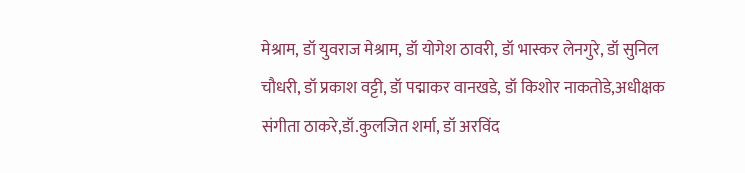मेश्राम, डॉ युवराज मेश्राम, डॉ योगेश ठावरी, डॉ भास्कर लेनगुरे, डॉ सुनिल चौधरी, डॉ प्रकाश वट्टी, डॉ पद्माकर वानखडे, डॉ किशोर नाकतोडे,अधीक्षक संगीता ठाकरे,डॉ.कुलजित शर्मा, डॉ अरविंद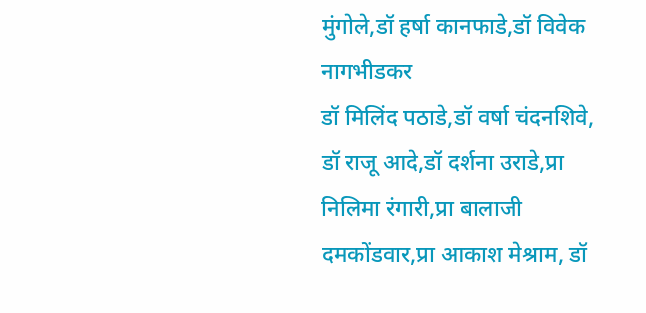मुंगोले,डॉ हर्षा कानफाडे,डॉ विवेक नागभीडकर
डॉ मिलिंद पठाडे,डॉ वर्षा चंदनशिवे, डॉ राजू आदे,डॉ दर्शना उराडे,प्रा निलिमा रंगारी,प्रा बालाजी दमकोंडवार,प्रा आकाश मेश्राम, डॉ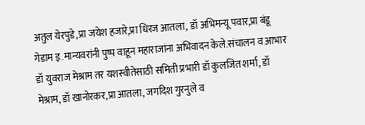अतुल येरपुडे,प्रा जयेश हजारे,प्रा धिरज आतला, डॉ अभिमन्यू पवार,प्रा बंडू गेडाम इ.मान्यवरांनी पुष्प वाहून महाराजांना अभिवादन केले.संचालन व आभार डॉ युवराज मेश्राम तर यशस्वीतेसाठी समिती प्रभारी डॉ कुलजित शर्मा, डॉ मेश्राम, डॉ खानोरकर,प्रा आतला, जगदिश गुरनुले व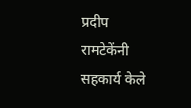प्रदीप रामटेकेंनी सहकार्य केले